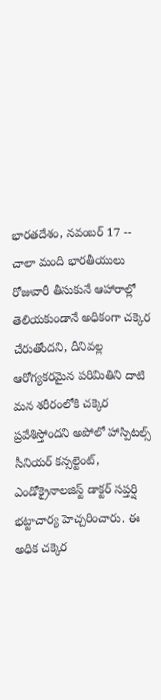భారతదేశం, నవంబర్ 17 -- చాలా మంది భారతీయులు రోజువారీ తీసుకునే ఆహారాల్లో తెలియకుండానే అధికంగా చక్కెర చేరుతోందని, దీనివల్ల ఆరోగ్యకరమైన పరిమితిని దాటి మన శరీరంలోకి చక్కెర ప్రవేశిస్తోందని అపోలో హాస్పిటల్స్ సీనియర్ కన్సల్టెంట్, ఎండోక్రైనాలజిస్ట్ డాక్టర్ సప్తర్షి భట్టాచార్య హెచ్చరించారు. ఈ అధిక చక్కెర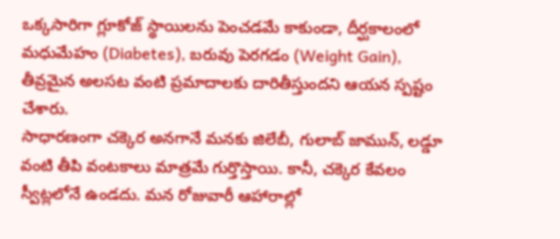ఒక్కసారిగా గ్లూకోజ్ స్థాయిలను పెంచడమే కాకుండా, దీర్ఘకాలంలో మధుమేహం (Diabetes), బరువు పెరగడం (Weight Gain), తీవ్రమైన అలసట వంటి ప్రమాదాలకు దారితీస్తుందని ఆయన స్పష్టం చేశారు.
సాధారణంగా చక్కెర అనగానే మనకు జిలేబీ, గులాబ్ జామున్, లడ్డూ వంటి తీపి వంటకాలు మాత్రమే గుర్తొస్తాయి. కానీ, చక్కెర కేవలం స్వీట్లలోనే ఉండదు. మన రోజువారీ ఆహారాల్లో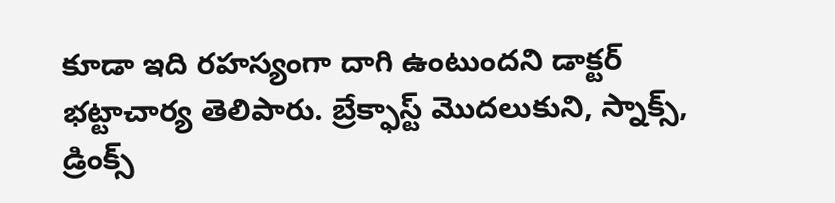కూడా ఇది రహస్యంగా దాగి ఉంటుందని డాక్టర్ భట్టాచార్య తెలిపారు. బ్రేక్ఫాస్ట్ మొదలుకుని, స్నాక్స్, డ్రింక్స్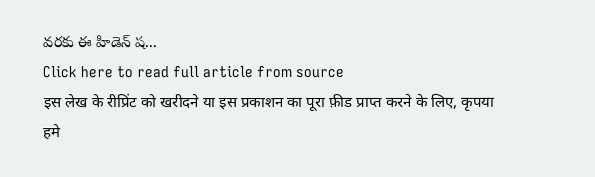వరకు ఈ హిడెన్ ష...
Click here to read full article from source
इस लेख के रीप्रिंट को खरीदने या इस प्रकाशन का पूरा फ़ीड प्राप्त करने के लिए, कृपया
हमे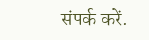संपर्क करें.